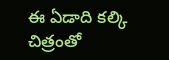ఈ ఏడాది కల్కి చిత్రంతో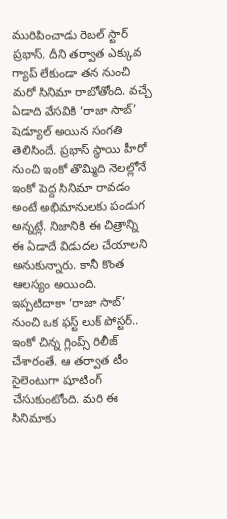మురిపించాడు రెబల్ స్టార్ ప్రభాస్. దీని తర్వాత ఎక్కువ గ్యాప్ లేకుండా తన నుంచి మరో సినిమా రాబోతోంది. వచ్చే ఏడాది వేసవికి ‘రాజా సాబ్’ షెడ్యూల్ అయిన సంగతి తెలిసిందే. ప్రభాస్ స్థాయి హీరో నుంచి ఇంకో తొమ్మిది నెలల్లోనే ఇంకో పెద్ద సినిమా రావడం అంటే అభిమానులకు పండుగ అన్నట్లే. నిజానికి ఈ చిత్రాన్ని ఈ ఏడాదే విడుదల చేయాలని అనుకున్నారు. కానీ కొంత ఆలస్యం అయింది.
ఇప్పటిదాకా ‘రాజా సాబ్’ నుంచి ఒక ఫస్ట్ లుక్ పోస్టర్.. ఇంకో చిన్న గ్లింప్స్ రిలీజ్ చేశారంతే. ఆ తర్వాత టీం సైలెంటుగా షూటింగ్ చేసుకుంటోంది. మరి ఈ సినిమాకు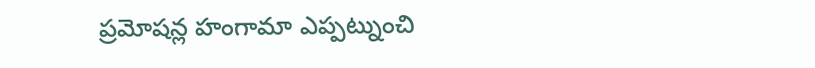ప్రమోషన్ల హంగామా ఎప్పట్నుంచి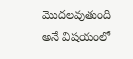మొదలవుతుంది అనే విషయంలో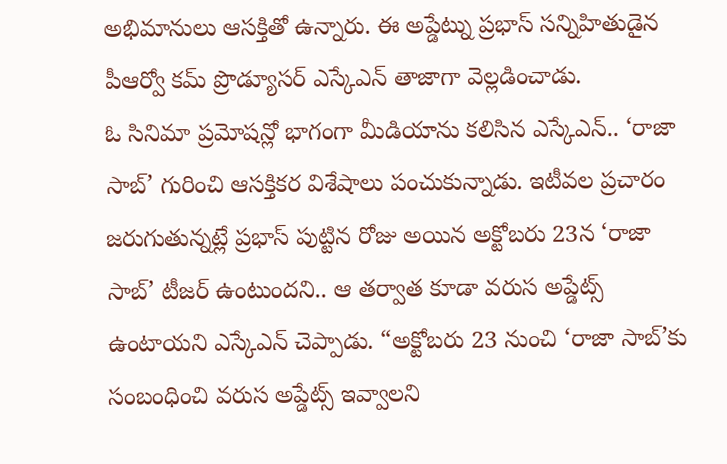అభిమానులు ఆసక్తితో ఉన్నారు. ఈ అప్డేట్ను ప్రభాస్ సన్నిహితుడైన పీఆర్వో కమ్ ప్రొడ్యూసర్ ఎస్కేఎన్ తాజాగా వెల్లడించాడు.
ఓ సినిమా ప్రమోషన్లో భాగంగా మీడియాను కలిసిన ఎస్కేఎన్.. ‘రాజా సాబ్’ గురించి ఆసక్తికర విశేషాలు పంచుకున్నాడు. ఇటీవల ప్రచారం జరుగుతున్నట్లే ప్రభాస్ పుట్టిన రోజు అయిన అక్టోబరు 23న ‘రాజా సాబ్’ టీజర్ ఉంటుందని.. ఆ తర్వాత కూడా వరుస అప్డేట్స్ ఉంటాయని ఎస్కేఎన్ చెప్పాడు. “అక్టోబరు 23 నుంచి ‘రాజా సాబ్’కు సంబంధించి వరుస అప్డేట్స్ ఇవ్వాలని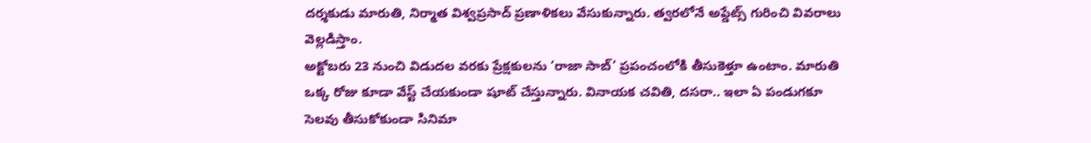దర్శకుడు మారుతి, నిర్మాత విశ్వప్రసాద్ ప్రణాళికలు వేసుకున్నారు. త్వరలోనే అప్డేట్స్ గురించి వివరాలు వెల్లడిస్తాం.
అక్టోబరు 23 నుంచి విడుదల వరకు ప్రేక్షకులను ‘రాజా సాబ్’ ప్రపంచంలోకి తీసుకెళ్తూ ఉంటాం. మారుతి ఒక్క రోజు కూడా వేస్ట్ చేయకుండా షూట్ చేస్తున్నారు. వినాయక చవితి, దసరా.. ఇలా ఏ పండుగకూ సెలవు తీసుకోకుండా సినిమా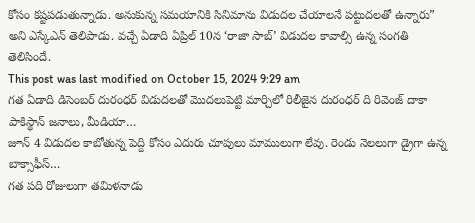కోసం కష్టపడుతున్నాడు. అనుకున్న సమయానికి సినిమాను విడుదల చేయాలనే పట్టుదలతో ఉన్నారు” అని ఎస్కేఎన్ తెలిపాడు. వచ్చే ఏడాది ఏప్రిల్ 10న ‘రాజా సాబ్’ విడుదల కావాల్సి ఉన్న సంగతి తెలిసిందే.
This post was last modified on October 15, 2024 9:29 am
గత ఏడాది డిసెంబర్ దురంధర్ విడుదలతో మొదలుపెట్టి మార్చిలో రిలీజైన దురంధర్ ది రివెంజ్ దాకా పాకిస్థాన్ జనాలు, మీడియా…
జూన్ 4 విడుదల కాబోతున్న పెద్ది కోసం ఎదురు చూపులు మాములుగా లేవు. రెండు నెలలుగా డ్రైగా ఉన్న బాక్సాఫీస్…
గత పది రోజులుగా తమిళనాడు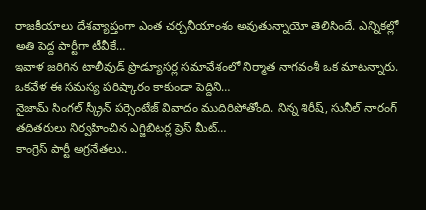రాజకీయాలు దేశవ్యాప్తంగా ఎంత చర్చనీయాంశం అవుతున్నాయో తెలిసిందే. ఎన్నికల్లో అతి పెద్ద పార్టీగా టీవీకే…
ఇవాళ జరిగిన టాలీవుడ్ ప్రొడ్యూసర్ల సమావేశంలో నిర్మాత నాగవంశీ ఒక మాటన్నారు. ఒకవేళ ఈ సమస్య పరిష్కారం కాకుండా పెద్దిని…
నైజామ్ సింగల్ స్క్రీన్ పర్సెంటేజ్ వివాదం ముదిరిపోతోంది. నిన్న శిరీష్, సునీల్ నారంగ్ తదితరులు నిర్వహించిన ఎగ్జిబిటర్ల ప్రెస్ మీట్…
కాంగ్రెస్ పార్టీ అగ్రనేతలు..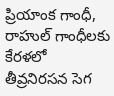ప్రియాంక గాంధీ, రాహుల్ గాంధీలకు కేరళలో తీవ్రనిరసన సెగ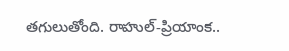తగులుతోంది. రాహుల్-ప్రియాంక..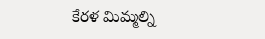కేరళ మిమ్మల్ని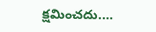క్షమించదు.…